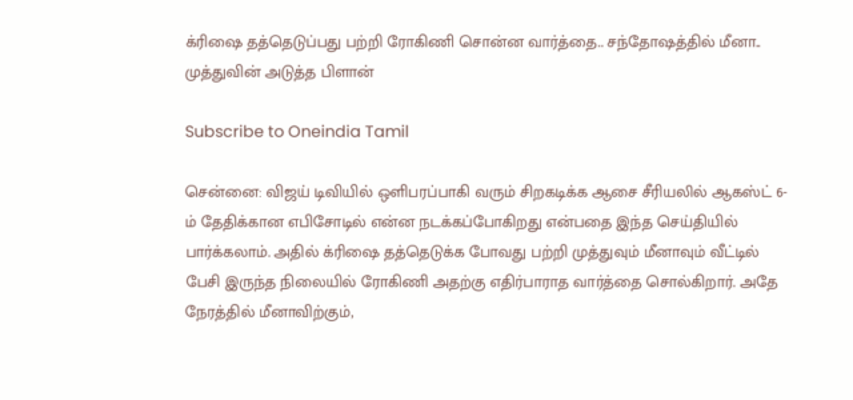க்ரிஷை தத்தெடுப்பது பற்றி ரோகிணி சொன்ன வார்த்தை.. சந்தோஷத்தில் மீனா.. முத்துவின் அடுத்த பிளான்

Subscribe to Oneindia Tamil

சென்னை: விஜய் டிவியில் ஒளிபரப்பாகி வரும் சிறகடிக்க ஆசை சீரியலில் ஆகஸ்ட் 6-ம் தேதிக்கான எபிசோடில் என்ன நடக்கப்போகிறது என்பதை இந்த செய்தியில் பார்க்கலாம். அதில் க்ரிஷை தத்தெடுக்க போவது பற்றி முத்துவும் மீனாவும் வீட்டில் பேசி இருந்த நிலையில் ரோகிணி அதற்கு எதிர்பாராத வார்த்தை சொல்கிறார். அதே நேரத்தில் மீனாவிற்கும்,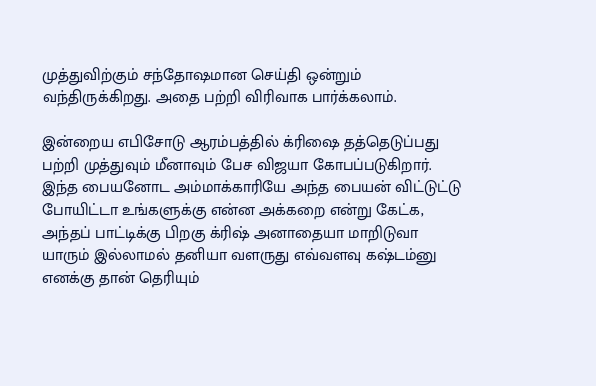முத்துவிற்கும் சந்தோஷமான செய்தி ஒன்றும் வந்திருக்கிறது. அதை பற்றி விரிவாக பார்க்கலாம்.

இன்றைய எபிசோடு ஆரம்பத்தில் க்ரிஷை தத்தெடுப்பது பற்றி முத்துவும் மீனாவும் பேச விஜயா கோபப்படுகிறார். இந்த பையனோட அம்மாக்காரியே அந்த பையன் விட்டுட்டு போயிட்டா உங்களுக்கு என்ன அக்கறை என்று கேட்க, அந்தப் பாட்டிக்கு பிறகு க்ரிஷ் அனாதையா மாறிடுவா யாரும் இல்லாமல் தனியா வளருது எவ்வளவு கஷ்டம்னு எனக்கு தான் தெரியும்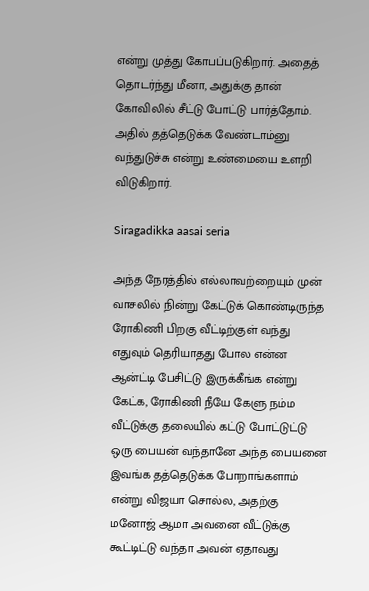என்று முத்து கோபப்படுகிறார். அதைத் தொடர்ந்து மீனா, அதுக்கு தான் கோவிலில் சீட்டு போட்டு பார்த்தோம். அதில் தத்தெடுக்க வேண்டாம்னு வந்துடுச்சு என்று உண்மையை உளறி விடுகிறார்.

Siragadikka aasai seria

அந்த நேரத்தில் எல்லாவற்றையும் முன் வாசலில் நின்று கேட்டுக் கொண்டிருந்த ரோகிணி பிறகு வீட்டிற்குள் வந்து எதுவும் தெரியாதது போல என்ன ஆன்ட்டி பேசிட்டு இருக்கீங்க என்று கேட்க, ரோகிணி நீயே கேளு நம்ம வீட்டுக்கு தலையில் கட்டு போட்டுட்டு ஒரு பையன் வந்தானே அந்த பையனை இவங்க தத்தெடுக்க போறாங்களாம் என்று விஜயா சொல்ல, அதற்கு மனோஜ் ஆமா அவனை வீட்டுக்கு கூட்டிட்டு வந்தா அவன் ஏதாவது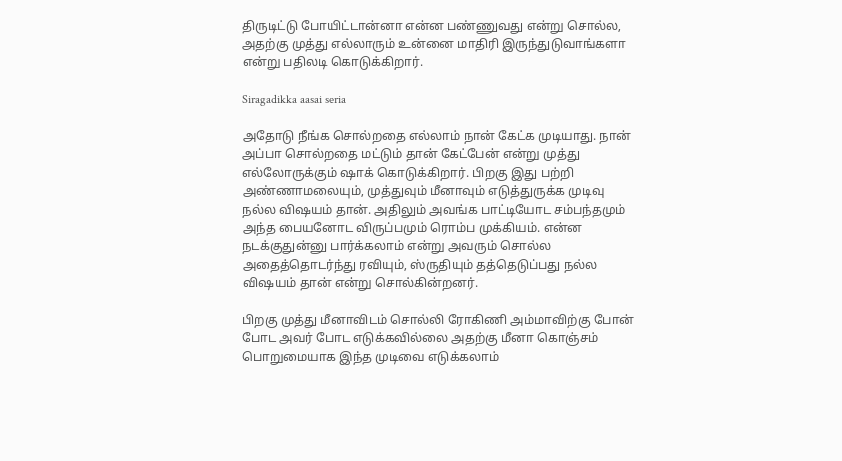திருடிட்டு போயிட்டான்னா என்ன பண்ணுவது என்று சொல்ல, அதற்கு முத்து எல்லாரும் உன்னை மாதிரி இருந்துடுவாங்களா என்று பதிலடி கொடுக்கிறார்.

Siragadikka aasai seria

அதோடு நீங்க சொல்றதை எல்லாம் நான் கேட்க முடியாது. நான் அப்பா சொல்றதை மட்டும் தான் கேட்பேன் என்று முத்து எல்லோருக்கும் ஷாக் கொடுக்கிறார். பிறகு இது பற்றி அண்ணாமலையும், முத்துவும் மீனாவும் எடுத்துருக்க முடிவு நல்ல விஷயம் தான். அதிலும் அவங்க பாட்டியோட சம்பந்தமும் அந்த பையனோட விருப்பமும் ரொம்ப முக்கியம். என்ன நடக்குதுன்னு பார்க்கலாம் என்று அவரும் சொல்ல அதைத்தொடர்ந்து ரவியும், ஸ்ருதியும் தத்தெடுப்பது நல்ல விஷயம் தான் என்று சொல்கின்றனர்.

பிறகு முத்து மீனாவிடம் சொல்லி ரோகிணி அம்மாவிற்கு போன் போட அவர் போட எடுக்கவில்லை அதற்கு மீனா கொஞ்சம் பொறுமையாக இந்த முடிவை எடுக்கலாம்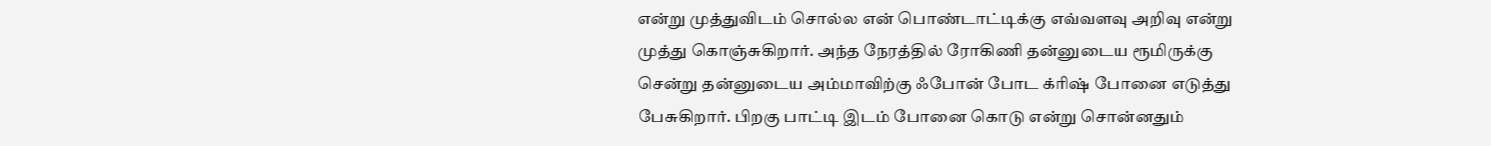என்று முத்துவிடம் சொல்ல என் பொண்டாட்டிக்கு எவ்வளவு அறிவு என்று முத்து கொஞ்சுகிறார். அந்த நேரத்தில் ரோகிணி தன்னுடைய ரூமிருக்கு சென்று தன்னுடைய அம்மாவிற்கு ஃபோன் போட க்ரிஷ் போனை எடுத்து பேசுகிறார். பிறகு பாட்டி இடம் போனை கொடு என்று சொன்னதும்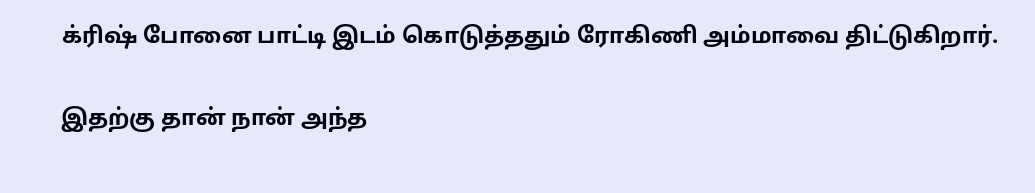க்ரிஷ் போனை பாட்டி இடம் கொடுத்ததும் ரோகிணி அம்மாவை திட்டுகிறார்.

இதற்கு தான் நான் அந்த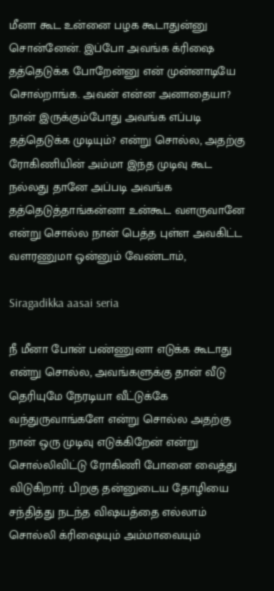மீனா கூட உன்னை பழக கூடாதுன்னு சொன்னேன். இப்போ அவங்க க்ரிஷை தத்தெடுக்க போறேன்னு என் முன்னாடியே சொல்றாங்க. அவன் என்ன அனாதையா? நான் இருக்கும்போது அவங்க எப்படி தத்தெடுக்க முடியும்? என்று சொல்ல, அதற்கு ரோகிணியின் அம்மா இந்த முடிவு கூட நல்லது தானே அப்படி அவங்க தத்தெடுத்தாங்கன்னா உன்கூட வளருவானே என்று சொல்ல நான் பெத்த புள்ள அவகிட்ட வளரணுமா ஒன்னும் வேண்டாம்,

Siragadikka aasai seria

நீ மீனா போன் பண்ணுனா எடுக்க கூடாது என்று சொல்ல, அவங்களுக்கு தான் வீடு தெரியுமே நேரடியா வீட்டுக்கே வந்துருவாங்களே என்று சொல்ல அதற்கு நான் ஒரு முடிவு எடுக்கிறேன் என்று சொல்லிவிட்டு ரோகிணி போனை வைத்து விடுகிறார். பிறகு தன்னுடைய தோழியை சந்தித்து நடந்த விஷயத்தை எல்லாம் சொல்லி க்ரிஷையும் அம்மாவையும்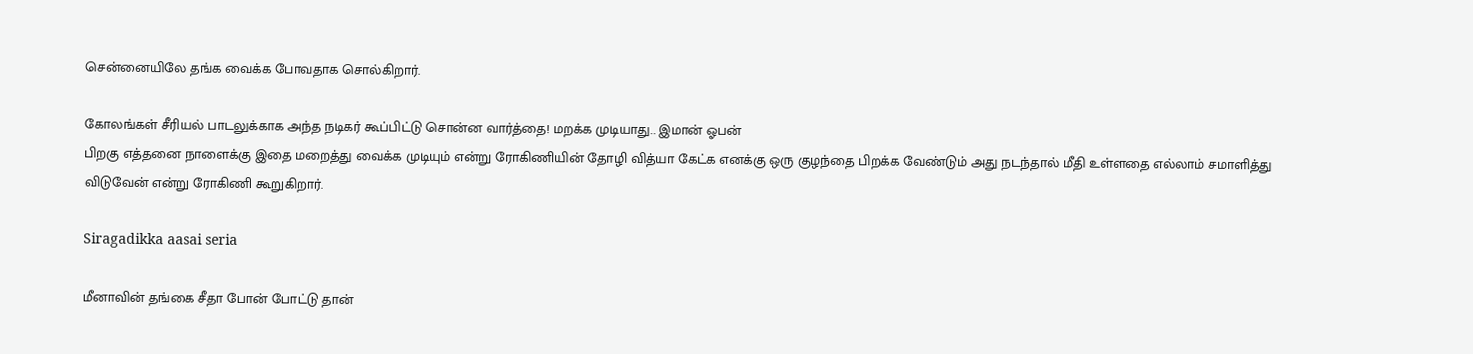சென்னையிலே தங்க வைக்க போவதாக சொல்கிறார்.

கோலங்கள் சீரியல் பாடலுக்காக அந்த நடிகர் கூப்பிட்டு சொன்ன வார்த்தை! மறக்க முடியாது.. இமான் ஓபன்
பிறகு எத்தனை நாளைக்கு இதை மறைத்து வைக்க முடியும் என்று ரோகிணியின் தோழி வித்யா கேட்க எனக்கு ஒரு குழந்தை பிறக்க வேண்டும் அது நடந்தால் மீதி உள்ளதை எல்லாம் சமாளித்து விடுவேன் என்று ரோகிணி கூறுகிறார்.

Siragadikka aasai seria

மீனாவின் தங்கை சீதா போன் போட்டு தான்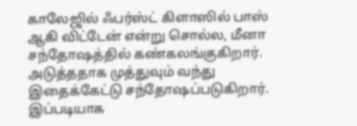காலேஜில் ஃபர்ஸ்ட் கிளாஸில் பாஸ் ஆகி விட்டேன் என்று சொல்ல, மீனா சந்தோஷத்தில் கண்கலங்குகிறார். அடுத்ததாக முத்துவும் வந்து இதைக்கேட்டு சந்தோஷப்படுகிறார். இப்படியாக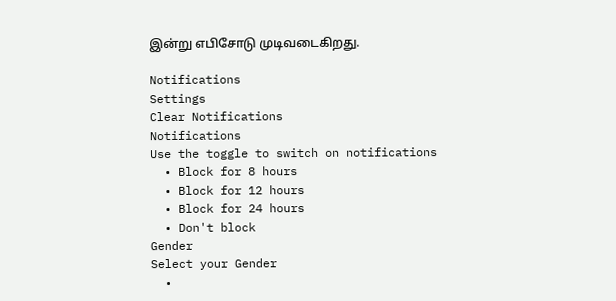இன்று எபிசோடு முடிவடைகிறது.

Notifications
Settings
Clear Notifications
Notifications
Use the toggle to switch on notifications
  • Block for 8 hours
  • Block for 12 hours
  • Block for 24 hours
  • Don't block
Gender
Select your Gender
  •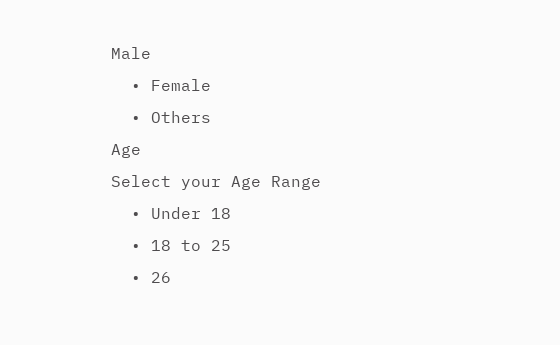Male
  • Female
  • Others
Age
Select your Age Range
  • Under 18
  • 18 to 25
  • 26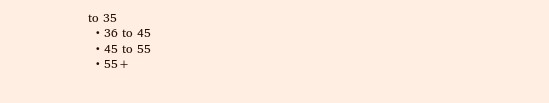to 35
  • 36 to 45
  • 45 to 55
  • 55+